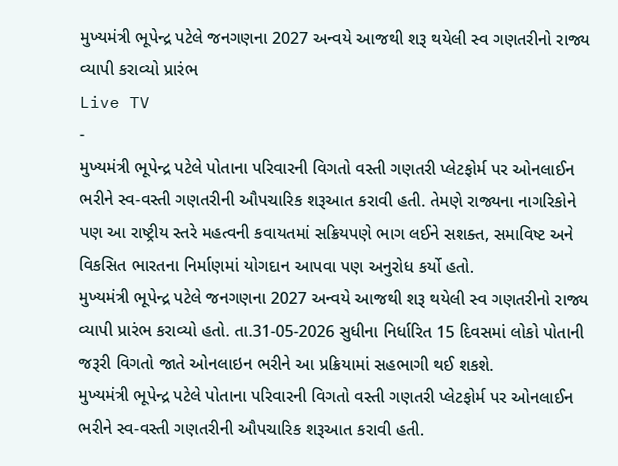મુખ્યમંત્રી ભૂપેન્દ્ર પટેલે જનગણના 2027 અન્વયે આજથી શરૂ થયેલી સ્વ ગણતરીનો રાજ્ય વ્યાપી કરાવ્યો પ્રારંભ
Live TV
-
મુખ્યમંત્રી ભૂપેન્દ્ર પટેલે પોતાના પરિવારની વિગતો વસ્તી ગણતરી પ્લેટફોર્મ પર ઓનલાઈન ભરીને સ્વ-વસ્તી ગણતરીની ઔપચારિક શરૂઆત કરાવી હતી. તેમણે રાજ્યના નાગરિકોને પણ આ રાષ્ટ્રીય સ્તરે મહત્વની કવાયતમાં સક્રિયપણે ભાગ લઈને સશક્ત, સમાવિષ્ટ અને વિકસિત ભારતના નિર્માણમાં યોગદાન આપવા પણ અનુરોધ કર્યો હતો.
મુખ્યમંત્રી ભૂપેન્દ્ર પટેલે જનગણના 2027 અન્વયે આજથી શરૂ થયેલી સ્વ ગણતરીનો રાજ્ય વ્યાપી પ્રારંભ કરાવ્યો હતો. તા.31-05-2026 સુધીના નિર્ધારિત 15 દિવસમાં લોકો પોતાની જરૂરી વિગતો જાતે ઓનલાઇન ભરીને આ પ્રક્રિયામાં સહભાગી થઈ શકશે.
મુખ્યમંત્રી ભૂપેન્દ્ર પટેલે પોતાના પરિવારની વિગતો વસ્તી ગણતરી પ્લેટફોર્મ પર ઓનલાઈન ભરીને સ્વ-વસ્તી ગણતરીની ઔપચારિક શરૂઆત કરાવી હતી.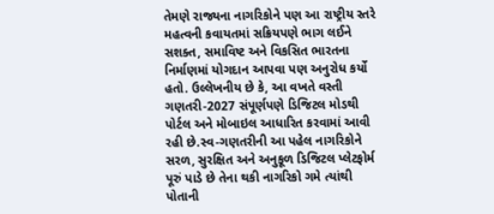તેમણે રાજ્યના નાગરિકોને પણ આ રાષ્ટ્રીય સ્તરે મહત્વની કવાયતમાં સક્રિયપણે ભાગ લઈને સશક્ત, સમાવિષ્ટ અને વિકસિત ભારતના નિર્માણમાં યોગદાન આપવા પણ અનુરોધ કર્યો હતો. ઉલ્લેખનીય છે કે, આ વખતે વસ્તી ગણતરી-2027 સંપૂર્ણપણે ડિજિટલ મોડથી પોર્ટલ અને મોબાઇલ આધારિત કરવામાં આવી રહી છે.સ્વ-ગણતરીની આ પહેલ નાગરિકોને સરળ, સુરક્ષિત અને અનુકૂળ ડિજિટલ પ્લેટફોર્મ પૂરું પાડે છે તેના થકી નાગરિકો ગમે ત્યાંથી પોતાની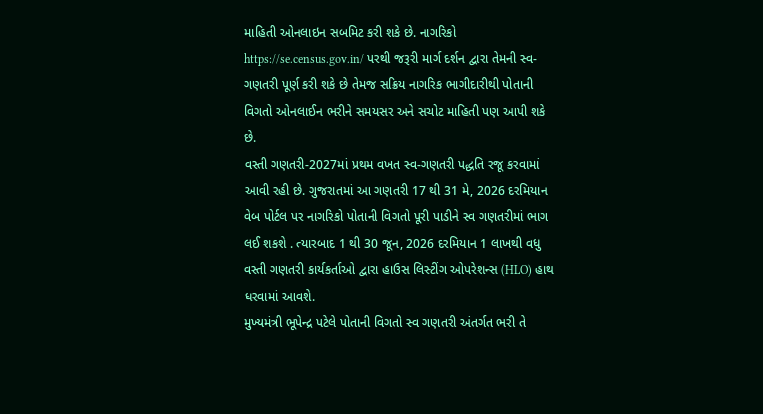માહિતી ઓનલાઇન સબમિટ કરી શકે છે. નાગરિકો https://se.census.gov.in/ પરથી જરૂરી માર્ગ દર્શન દ્વારા તેમની સ્વ-ગણતરી પૂર્ણ કરી શકે છે તેમજ સક્રિય નાગરિક ભાગીદારીથી પોતાની વિગતો ઓનલાઈન ભરીને સમયસર અને સચોટ માહિતી પણ આપી શકે છે.
વસ્તી ગણતરી-2027માં પ્રથમ વખત સ્વ-ગણતરી પદ્ધતિ રજૂ કરવામાં આવી રહી છે. ગુજરાતમાં આ ગણતરી 17 થી 31 મે, 2026 દરમિયાન વેબ પોર્ટલ પર નાગરિકો પોતાની વિગતો પૂરી પાડીને સ્વ ગણતરીમાં ભાગ લઈ શકશે . ત્યારબાદ 1 થી 30 જૂન, 2026 દરમિયાન 1 લાખથી વધુ વસ્તી ગણતરી કાર્યકર્તાઓ દ્વારા હાઉસ લિસ્ટીંગ ઓપરેશન્સ (HLO) હાથ ધરવામાં આવશે.
મુખ્યમંત્રી ભૂપેન્દ્ર પટેલે પોતાની વિગતો સ્વ ગણતરી અંતર્ગત ભરી તે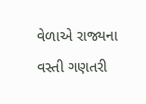વેળાએ રાજ્યના વસ્તી ગણતરી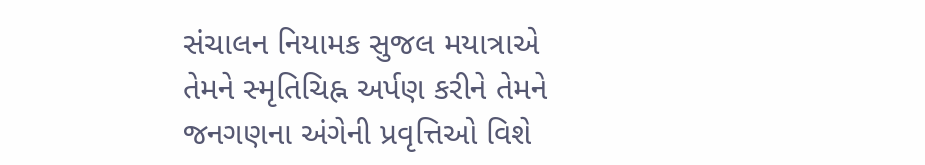સંચાલન નિયામક સુજલ મયાત્રાએ તેમને સ્મૃતિચિહ્ન અર્પણ કરીને તેમને જનગણના અંગેની પ્રવૃત્તિઓ વિશે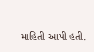માહિતી આપી હતી.